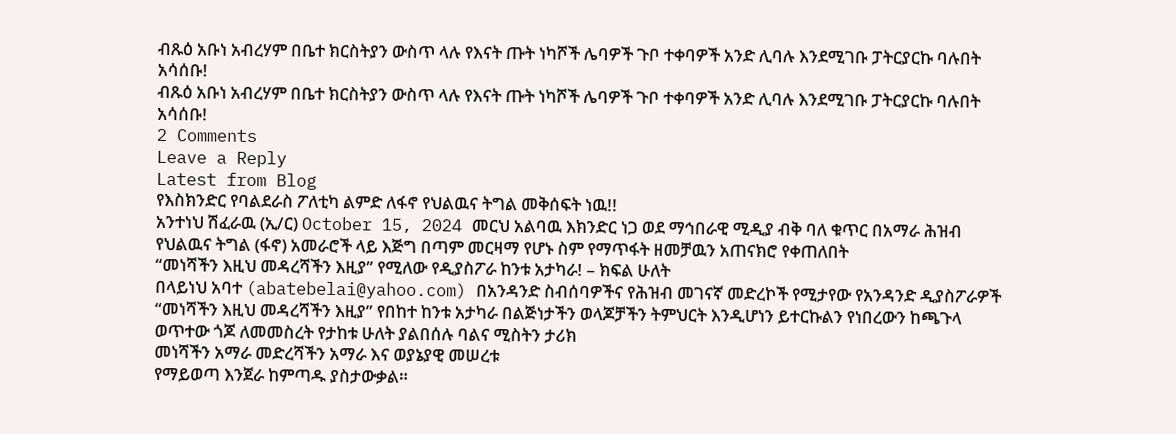ብጹዕ አቡነ አብረሃም በቤተ ክርስትያን ውስጥ ላሉ የእናት ጡት ነካሾች ሌባዎች ጉቦ ተቀባዎች አንድ ሊባሉ እንደሚገቡ ፓትርያርኩ ባሉበት አሳሰቡ!
ብጹዕ አቡነ አብረሃም በቤተ ክርስትያን ውስጥ ላሉ የእናት ጡት ነካሾች ሌባዎች ጉቦ ተቀባዎች አንድ ሊባሉ እንደሚገቡ ፓትርያርኩ ባሉበት አሳሰቡ!
2 Comments
Leave a Reply
Latest from Blog
የእስክንድር የባልደራስ ፖለቲካ ልምድ ለፋኖ የህልዉና ትግል መቅሰፍት ነዉ!!
አንተነህ ሽፈራዉ (ኢ/ር) October 15, 2024 መርህ አልባዉ እክንድር ነጋ ወደ ማኅበራዊ ሚዲያ ብቅ ባለ ቁጥር በአማራ ሕዝብ የህልዉና ትግል (ፋኖ) አመራሮች ላይ እጅግ በጣም መርዛማ የሆኑ ስም የማጥፋት ዘመቻዉን አጠናክሮ የቀጠለበት
“መነሻችን እዚህ መዳረሻችን እዚያ” የሚለው የዲያስፖራ ከንቱ አታካራ! – ክፍል ሁለት
በላይነህ አባተ (abatebelai@yahoo.com) በአንዳንድ ስብሰባዎችና የሕዝብ መገናኛ መድረኮች የሚታየው የአንዳንድ ዲያስፖራዎች “መነሻችን እዚህ መዳረሻችን እዚያ” የበከተ ከንቱ አታካራ በልጅነታችን ወላጆቻችን ትምህርት እንዲሆነን ይተርኩልን የነበረውን ከጫጉላ ወጥተው ጎጆ ለመመስረት የታከቱ ሁለት ያልበሰሉ ባልና ሚስትን ታሪክ
መነሻችን አማራ መድረሻችን አማራ እና ወያኔያዊ መሠረቱ
የማይወጣ እንጀራ ከምጣዱ ያስታውቃል።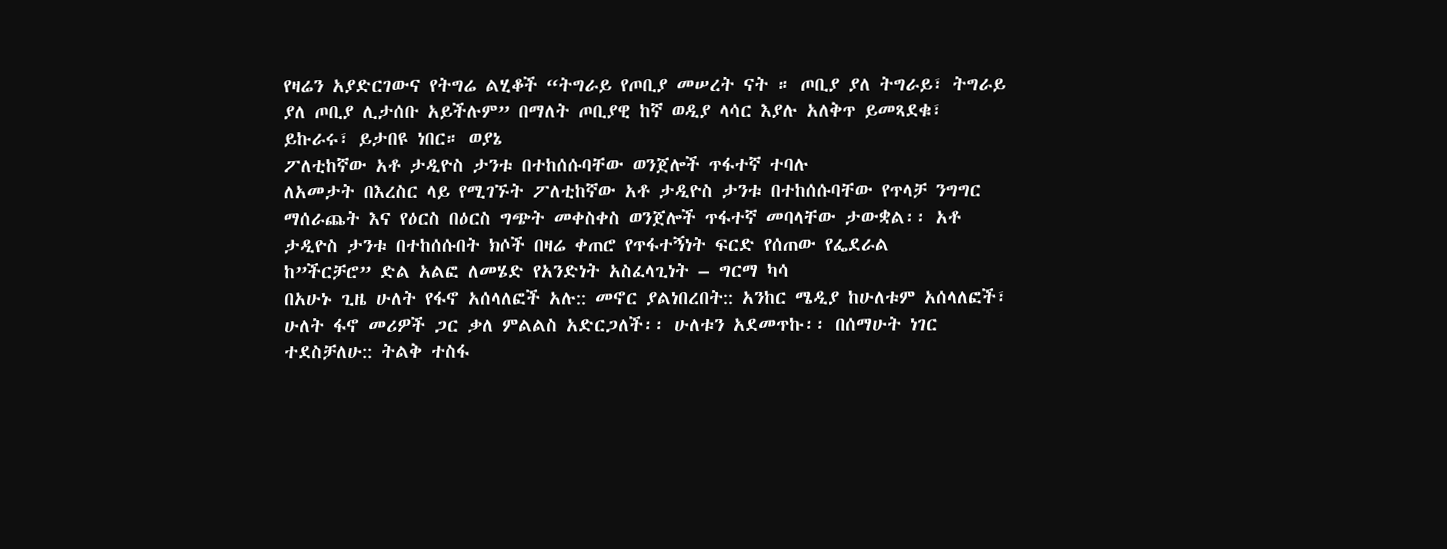የዛሬን አያድርገውና የትግሬ ልሂቆች “ትግራይ የጦቢያ መሠረት ናት ። ጦቢያ ያለ ትግራይ፣ ትግራይ ያለ ጦቢያ ሊታሰቡ አይችሉም” በማለት ጦቢያዊ ከኛ ወዲያ ላሳር እያሉ አለቅጥ ይመጻደቁ፣ ይኩራሩ፣ ይታበዩ ነበር። ወያኔ
ፖለቲከኛው አቶ ታዲዮስ ታንቱ በተከሰሱባቸው ወንጀሎች ጥፋተኛ ተባሉ
ለአመታት በእረስር ላይ የሚገኙት ፖለቲከኛው አቶ ታዲዮስ ታንቱ በተከሰሱባቸው የጥላቻ ንግግር ማሰራጨት እና የዕርስ በዕርስ ግጭት መቀስቀስ ወንጀሎች ጥፋተኛ መባላቸው ታውቋል፡፡ አቶ ታዲዮስ ታንቱ በተከሰሱበት ክሶች በዛሬ ቀጠሮ የጥፋተኝነት ፍርድ የሰጠው የፌደራል
ከ”ችርቻሮ” ድል አልፎ ለመሄድ የአንድነት አስፈላጊነት – ግርማ ካሳ
በአሁኑ ጊዜ ሁለት የፋኖ አሰላለፎች አሉ:: መኖር ያልነበረበት:: አንከር ሜዲያ ከሁለቱም አሰላለፎች፣ ሁለት ፋኖ መሪዎች ጋር ቃለ ምልልስ አድርጋለች፡፡ ሁለቱን አደመጥኩ፡፡ በሰማሁት ነገር ተደስቻለሁ:: ትልቅ ተስፋ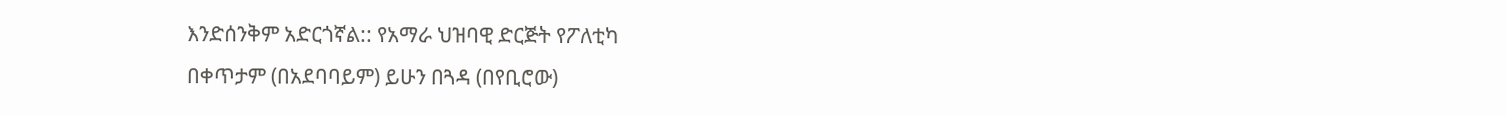እንድሰንቅም አድርጎኛል:: የአማራ ህዝባዊ ድርጅት የፖለቲካ
በቀጥታም (በአደባባይም) ይሁን በጓዳ (በየቢሮው)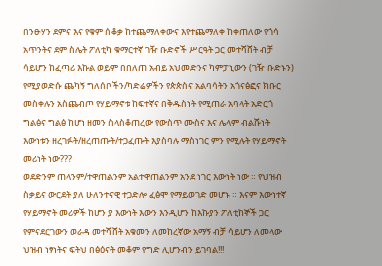በንፁሃን ደምና እና የቁም ሰቆቃ ከተጨማለቀውና እየተጨማለቀ ከቀጠለው የጎሳ አጥንትና ደም ስሌት ፖለቲካ ቁማርተኛ ገዥ ቡድኖች ሥርዓት ጋር መተሻሸት ብቻ ሳይሆን ከፈጣሪ እኩል ወይም በበለጠ አብይ አህመድንና ካምፓኒውን (ገዥ ቡድኑን) የሚያወድሱ ጨካኝ ግለሰቦችን/ካድሬዎችን የጵጵስና አልባሳትን አጎናፅፎና ክቡር መስቀሉን አስጨብጦ የሃይማኖቱ ከፍተኛና በቅዱስነት የሚጠራ አባላት አድርጎ ግልፅና ግልፅ ከሆነ ዘመን ስላስቆጠረው የውስጥ ሙስና እና ሌላም ብልሹነት እውነቱን ዘረገፉት/ዘረጠጡት/ተጋፈጡት እያስባሉ ማስነገር ምን የሚሉት የሃይማኖት መሪነት ነው???
ወደድንም ጠላንም/ተዋጠልንም አልተዋጠልንም አንደ ነገር እውነት ነው ። የህዝብ ስቃይና ውርደት ያለ ሁለንተናዊ ተጋድሎ ፈፅሞ የማይወገድ መሆኑ ። እናም እውነተኛ የሃይማኖት መሪዎች ከሆን ያ እውነት እውን እንዲሆን ከእኩያን ፖለቲከኞች ጋር የምናደርገውን ወራዳ መተሻሸት አቁመን ለመከረኛው አማኝ ብቻ ሳይሆን ለመላው ህዝብ ነፃነትና ፍትህ በፅዕናት መቆም የግድ ሊሆንብን ይገባል!!!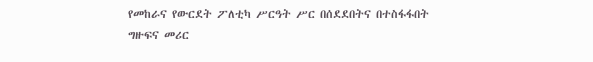የመከራና የውርደት ፖለቲካ ሥርዓት ሥር በሰደደበትና በተስፋፋበት ግዙፍና መሪር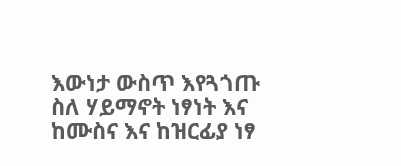እውነታ ውስጥ እየጓጎጡ ስለ ሃይማኖት ነፃነት እና ከሙስና እና ከዝርፊያ ነፃ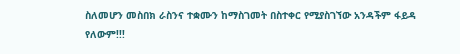ስለመሆን መስበክ ራስንና ተቋሙን ከማስገመት በስተቀር የሚያስገኘው አንዳችም ፋይዳ የለውም!!!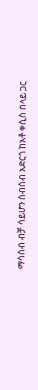ማሳሰብ ብቻ ሳይሆን ሰብሰብ አድርጎ ከአቶ ቀሲስ በላይ ጋር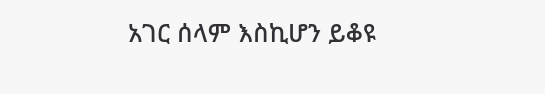አገር ሰላም እስኪሆን ይቆዩ